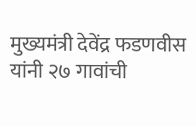मुख्यमंत्री देवेंद्र फडणवीस यांनी २७ गावांची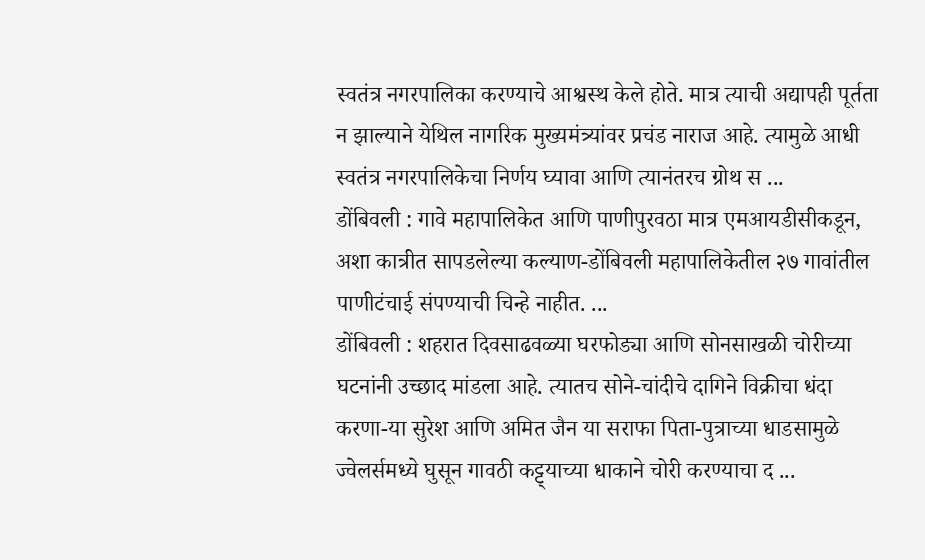स्वतंत्र नगरपालिका करण्याचे आश्वस्थ केले होते. मात्र त्याची अद्यापही पूर्तता न झाल्याने येथिल नागरिक मुख्यमंत्र्यांवर प्रचंड नाराज आहे. त्यामुळे आधी स्वतंत्र नगरपालिकेचा निर्णय घ्यावा आणि त्यानंतरच ग्रोथ स ...
डोंबिवली : गावे महापालिकेत आणि पाणीपुरवठा मात्र एमआयडीसीकडून, अशा कात्रीत सापडलेल्या कल्याण-डोंबिवली महापालिकेतील २७ गावांतील पाणीटंचाई संपण्याची चिन्हे नाहीत. ...
डोंबिवली : शहरात दिवसाढवळ्या घरफोड्या आणि सोनसाखळी चोरीच्या घटनांनी उच्छाद मांडला आहे. त्यातच सोने-चांदीचे दागिने विक्रीचा धंदा करणा-या सुरेश आणि अमित जैन या सराफा पिता-पुत्राच्या धाडसामुळे ज्वेलर्समध्ये घुसून गावठी कट्ट्याच्या धाकाने चोरी करण्याचा द ...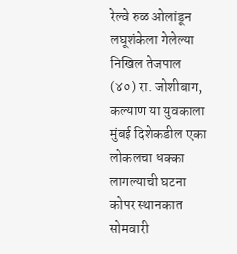रेल्वे रुळ ओलांडून लघूशंकेला गेलेल्या निखिल तेजपाल (४०) रा. जोशीबाग, कल्याण या युवकाला मुंबई दिशेकडील एका लोकलचा धक्का लागल्याची घटना कोपर स्थानकात सोमवारी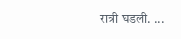रात्री घडली. ...